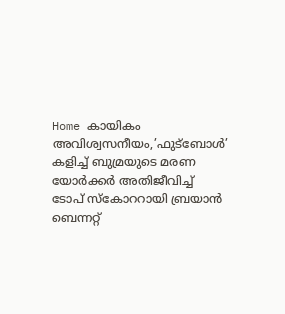Home കായികം അവിശ്വസനീയം,’ഫുട്ബോള്‍’ കളിച്ച്‌ ബുമ്രയുടെ മരണ യോര്‍ക്കര്‍ അതിജീവിച്ച്‌ ടോപ് സ്കോററായി ബ്രയാന്‍ ബെന്നറ്റ്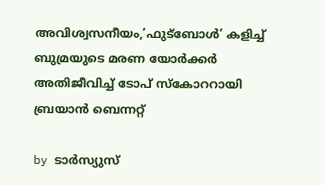അവിശ്വസനീയം,’ഫുട്ബോള്‍’ കളിച്ച്‌ ബുമ്രയുടെ മരണ യോര്‍ക്കര്‍ അതിജീവിച്ച്‌ ടോപ് സ്കോററായി ബ്രയാന്‍ ബെന്നറ്റ്

by ടാർസ്യുസ്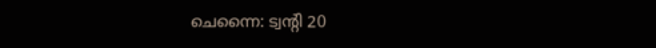ചെന്നൈ: ട്വന്റി 20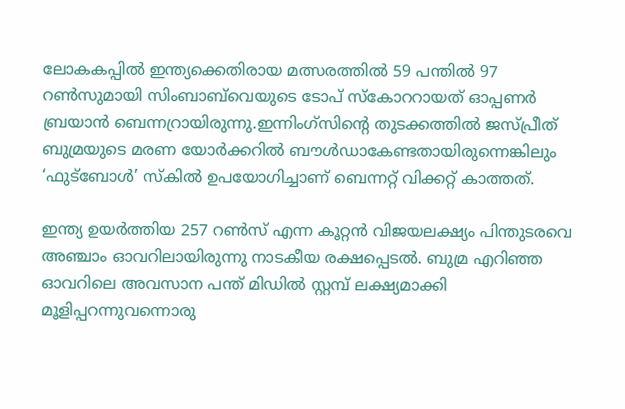ലോകകപ്പില്‍ ഇന്ത്യക്കെതിരായ മത്സരത്തില്‍ 59 പന്തില്‍ 97 റണ്‍സുമായി സിംബാബ്‌വെയുടെ ടോപ് സ്കോററായത് ഓപ്പണര്‍ ബ്രയാന്‍ ബെന്നറ്രായിരുന്നു.ഇന്നിംഗ്സിന്‍റെ തുടക്കത്തില്‍ ജസ്പ്രീത് ബുമ്രയുടെ മരണ യോർക്കറില്‍ ബൗള്‍ഡാകേണ്ടതായിരുന്നെങ്കിലും ‘ഫുട്ബോള്‍’ സ്കില്‍ ഉപയോഗിച്ചാണ് ബെന്നറ്റ് വിക്കറ്റ് കാത്തത്.

ഇന്ത്യ ഉയർത്തിയ 257 റണ്‍സ് എന്ന കൂറ്റൻ വിജയലക്ഷ്യം പിന്തുടരവെ അഞ്ചാം ഓവറിലായിരുന്നു നാടകീയ രക്ഷപ്പെടല്‍. ബുമ്ര എറിഞ്ഞ ഓവറിലെ അവസാന പന്ത് മിഡില്‍ സ്റ്റമ്പ് ലക്ഷ്യമാക്കി മൂളിപ്പറന്നുവന്നൊരു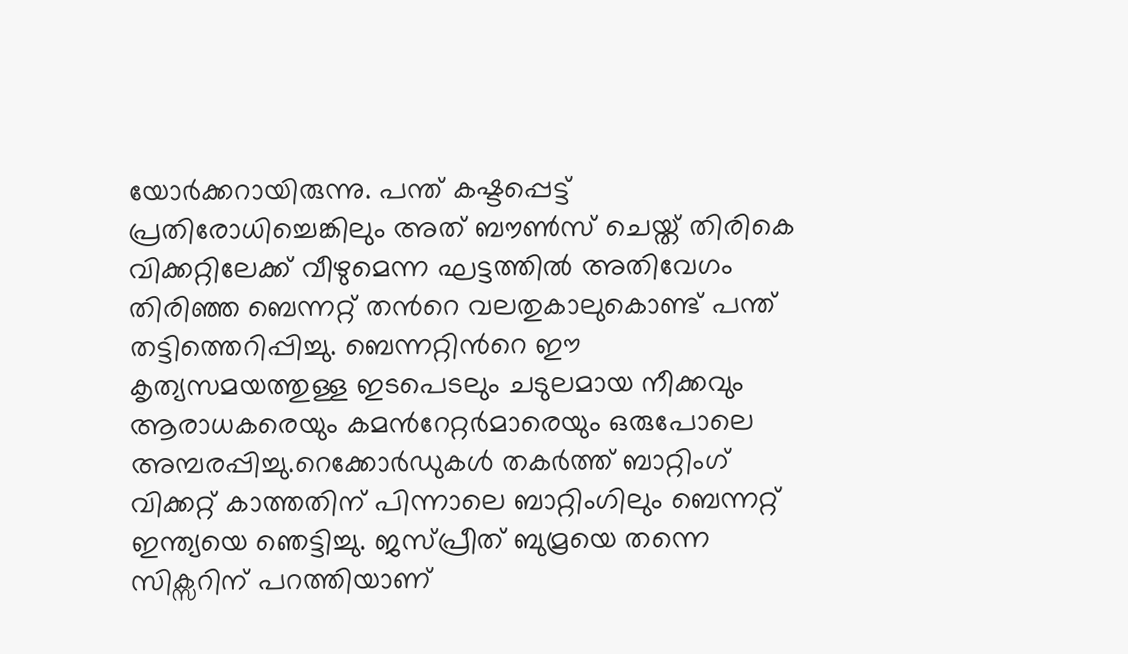യോർക്കറായിരുന്നു. പന്ത് കഷ്ടപ്പെട്ട് പ്രതിരോധിച്ചെങ്കിലും അത് ബൗണ്‍സ് ചെയ്ത് തിരികെ വിക്കറ്റിലേക്ക് വീഴുമെന്ന ഘട്ടത്തില്‍ അതിവേഗം തിരിഞ്ഞ ബെന്നറ്റ് തന്‍റെ വലതുകാലുകൊണ്ട് പന്ത് തട്ടിത്തെറിപ്പിച്ചു. ബെന്നറ്റിന്‍റെ ഈ കൃത്യസമയത്തുള്ള ഇടപെടലും ചടുലമായ നീക്കവും ആരാധകരെയും കമന്‍റേറ്റർമാരെയും ഒരുപോലെ അമ്പരപ്പിച്ചു.റെക്കോർഡുകള്‍ തകർത്ത് ബാറ്റിംഗ് വിക്കറ്റ് കാത്തതിന് പിന്നാലെ ബാറ്റിംഗിലും ബെന്നറ്റ് ഇന്ത്യയെ ഞെട്ടിച്ചു. ജസ്പ്രീത് ബുമ്രയെ തന്നെ സിക്സറിന് പറത്തിയാണ്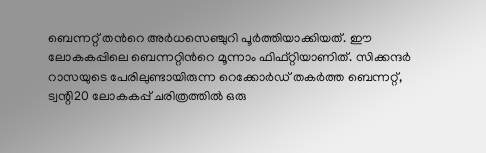ബെന്നറ്റ് തന്‍റെ അർധസെഞ്ചുറി പൂർത്തിയാക്കിയത്. ഈ ലോകകപ്പിലെ ബെന്നറ്റിന്‍റെ മൂന്നാം ഫിഫ്റ്റിയാണിത്. സിക്കന്ദർ റാസയുടെ പേരിലുണ്ടായിരുന്ന റെക്കോർഡ് തകർത്ത ബെന്നറ്റ്, ട്വന്റി20 ലോകകപ്പ് ചരിത്രത്തില്‍ ഒരു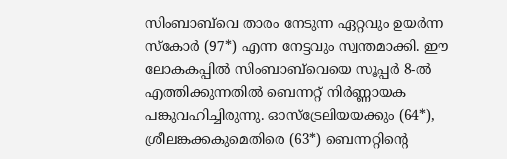സിംബാബ്‌വെ താരം നേടുന്ന ഏറ്റവും ഉയർന്ന സ്കോർ (97*) എന്ന നേട്ടവും സ്വന്തമാക്കി. ഈ ലോകകപ്പില്‍ സിംബാബ്‌വെയെ സൂപ്പർ 8-ല്‍ എത്തിക്കുന്നതില്‍ ബെന്നറ്റ് നിർണ്ണായക പങ്കുവഹിച്ചിരുന്നു. ഓസ്‌ട്രേലിയയക്കും (64*), ശ്രീലങ്കക്കകുമെതിരെ (63*) ബെന്നറ്റിന്‍റെ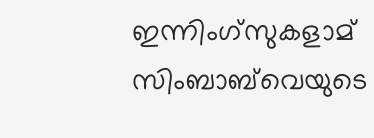ഇന്നിംഗ്സുകളാമ് സിംബാബ്‌വെയുടെ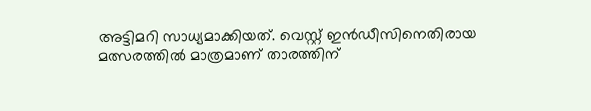അട്ടിമറി സാധ്യമാക്കിയത്. വെസ്റ്റ് ഇൻഡീസിനെതിരായ മത്സരത്തില്‍ മാത്രമാണ് താരത്തിന്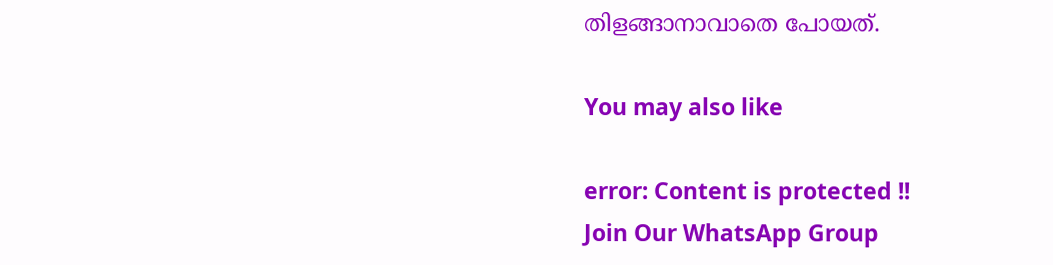തിളങ്ങാനാവാതെ പോയത്.

You may also like

error: Content is protected !!
Join Our WhatsApp Group